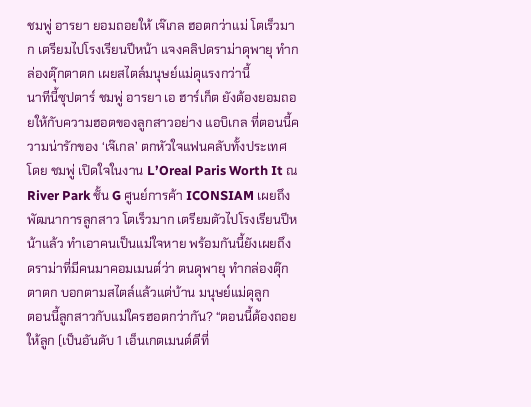ชมพู่ อารยา ยอมถอยให้ เจ๊เกล ฮอตกว่าแม่ โตเร็วมาก เตรียมไปโรงเรียนปีหน้า แจงคลิปดราม่าดุพายุ ทำกล่องตุ๊กตาตก เผยสไตล์มนุษย์แม่ดุแรงกว่านี้
นาทีนี้ซุปตาร์ ชมพู่ อารยา เอ ฮาร์เก็ต ยังต้องยอมถอยให้กับความฮอตของลูกสาวอย่าง แอบิเกล ที่ตอนนี้ความน่ารักของ ‘เจ๊เกล’ ตกหัวใจแฟนคลับทั้งประเทศ โดย ชมพู่ เปิดใจในงาน L’Oreal Paris Worth It ณ River Park ชั้น G ศูนย์การค้า ICONSIAM เผยถึงพัฒนาการลูกสาว โตเร็วมาก เตรียมตัวไปโรงเรียนปีหน้าแล้ว ทำเอาคนเป็นแม่ใจหาย พร้อมกันนี้ยังเผยถึง ดราม่าที่มีคนมาคอมเมนต์ว่า ตนดุพายุ ทำกล่องตุ๊กตาตก บอกตามสไตล์แล้วแต่บ้าน มนุษย์แม่ดุลูก
ตอนนี้ลูกสาวกับแม่ใครฮอตกว่ากัน? “ตอนนี้ต้องถอยให้ลูก (เป็นอันดับ 1 เอ็นเกตเมนต์ดีที่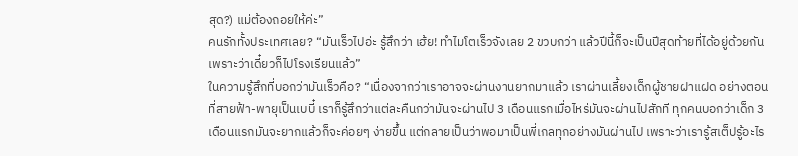สุด?) แม่ต้องถอยให้ค่ะ”
คนรักทั้งประเทศเลย? “มันเร็วไปอ่ะ รู้สึกว่า เฮ้ย! ทําไมโตเร็วจังเลย 2 ขวบกว่า แล้วปีนี้ก็จะเป็นปีสุดท้ายที่ได้อยู่ด้วยกัน เพราะว่าเดี๋ยวก็ไปโรงเรียนแล้ว”
ในความรู้สึกที่บอกว่ามันเร็วคือ? “เนื่องจากว่าเราอาจจะผ่านงานยากมาแล้ว เราผ่านเลี้ยงเด็กผู้ชายฝาแฝด อย่างตอนที่สายฟ้า-พายุเป็นเบบี๋ เราก็รู้สึกว่าแต่ละคืนกว่ามันจะผ่านไป 3 เดือนแรกเมื่อไหร่มันจะผ่านไปสักที ทุกคนบอกว่าเด็ก 3 เดือนแรกมันจะยากแล้วก็จะค่อยๆ ง่ายขึ้น แต่กลายเป็นว่าพอมาเป็นพี่เกลทุกอย่างมันผ่านไป เพราะว่าเรารู้สเต็ปรู้อะไร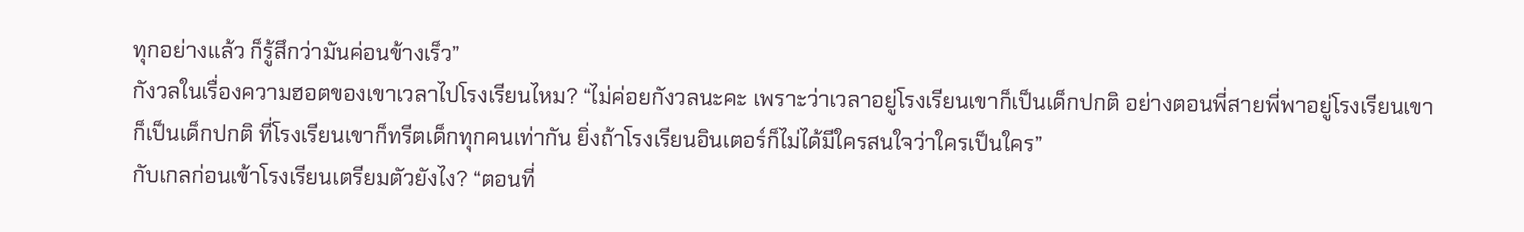ทุกอย่างแล้ว ก็รู้สึกว่ามันค่อนข้างเร็ว”
กังวลในเรื่องความฮอตของเขาเวลาไปโรงเรียนไหม? “ไม่ค่อยกังวลนะคะ เพราะว่าเวลาอยู่โรงเรียนเขาก็เป็นเด็กปกติ อย่างตอนพี่สายพี่พาอยู่โรงเรียนเขาก็เป็นเด็กปกติ ที่โรงเรียนเขาก็ทรีตเด็กทุกคนเท่ากัน ยิ่งถ้าโรงเรียนอินเตอร์ก็ไม่ได้มีใครสนใจว่าใครเป็นใคร”
กับเกลก่อนเข้าโรงเรียนเตรียมตัวยังไง? “ตอนที่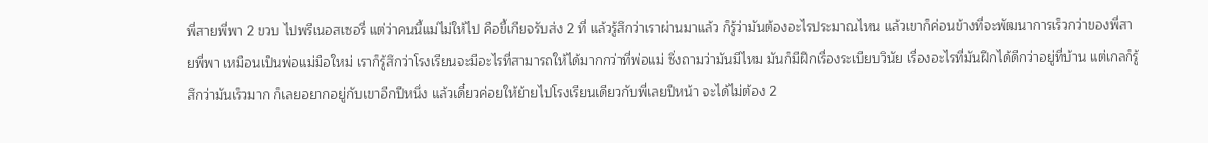พี่สายพี่พา 2 ขวบ ไปพรีเนอสเซอรี่ แต่ว่าคนนี้แม่ไม่ให้ไป คือขี้เกียจรับส่ง 2 ที่ แล้วรู้สึกว่าเราผ่านมาแล้ว ก็รู้ว่ามันต้องอะไรประมาณไหน แล้วเขาก็ค่อนข้างที่จะพัฒนาการเร็วกว่าของพี่สายพี่พา เหมือนเป็นพ่อแม่มือใหม่ เราก็รู้สึกว่าโรงเรียนจะมีอะไรที่สามารถให้ได้มากกว่าที่พ่อแม่ ซึ่งถามว่ามันมีไหม มันก็มีฝึกเรื่องระเบียบวินัย เรื่องอะไรที่มันฝึกได้ดีกว่าอยู่ที่บ้าน แต่เกลก็รู้สึกว่ามันเร็วมาก ก็เลยอยากอยู่กับเขาอีกปีหนึ่ง แล้วเดี๋ยวค่อยให้ย้ายไปโรงเรียนเดียวกับพี่เลยปีหน้า จะได้ไม่ต้อง 2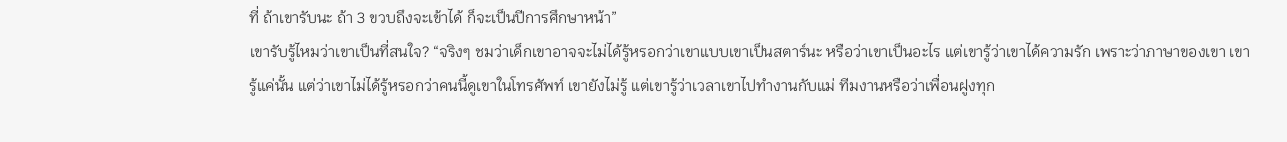ที่ ถ้าเขารับนะ ถ้า 3 ขวบถึงจะเข้าได้ ก็จะเป็นปีการศึกษาหน้า”
เขารับรู้ไหมว่าเขาเป็นที่สนใจ? “จริงๆ ชมว่าเด็กเขาอาจจะไม่ได้รู้หรอกว่าเขาแบบเขาเป็นสตาร์นะ หรือว่าเขาเป็นอะไร แต่เขารู้ว่าเขาได้ความรัก เพราะว่าภาษาของเขา เขารู้แค่นั้น แต่ว่าเขาไม่ได้รู้หรอกว่าคนนี้ดูเขาในโทรศัพท์ เขายังไม่รู้ แต่เขารู้ว่าเวลาเขาไปทํางานกับแม่ ทีมงานหรือว่าเพื่อนฝูงทุก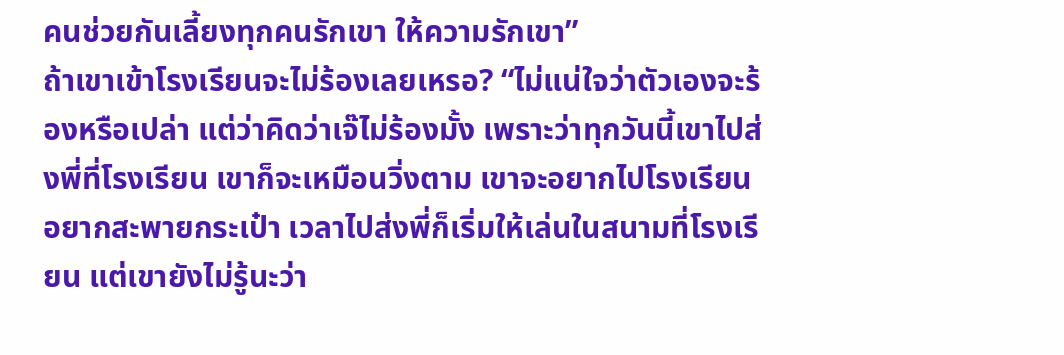คนช่วยกันเลี้ยงทุกคนรักเขา ให้ความรักเขา”
ถ้าเขาเข้าโรงเรียนจะไม่ร้องเลยเหรอ? “ไม่แน่ใจว่าตัวเองจะร้องหรือเปล่า แต่ว่าคิดว่าเจ๊ไม่ร้องมั้ง เพราะว่าทุกวันนี้เขาไปส่งพี่ที่โรงเรียน เขาก็จะเหมือนวิ่งตาม เขาจะอยากไปโรงเรียน อยากสะพายกระเป๋า เวลาไปส่งพี่ก็เริ่มให้เล่นในสนามที่โรงเรียน แต่เขายังไม่รู้นะว่า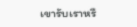เขารับเราหรื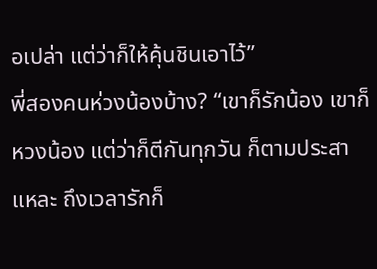อเปล่า แต่ว่าก็ให้คุ้นชินเอาไว้”
พี่สองคนห่วงน้องบ้าง? “เขาก็รักน้อง เขาก็หวงน้อง แต่ว่าก็ตีกันทุกวัน ก็ตามประสาแหละ ถึงเวลารักก็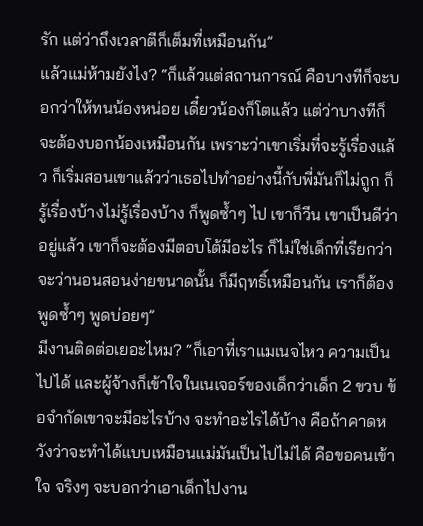รัก แต่ว่าถึงเวลาตีก็เต็มที่เหมือนกัน”
แล้วแม่ห้ามยังไง? “ก็แล้วแต่สถานการณ์ คือบางทีก็จะบอกว่าให้ทนน้องหน่อย เดี๋ยวน้องก็โตแล้ว แต่ว่าบางทีก็จะต้องบอกน้องเหมือนกัน เพราะว่าเขาเริ่มที่จะรู้เรื่องแล้ว ก็เริ่มสอนเขาแล้วว่าเธอไปทําอย่างนี้กับพี่มันก็ไม่ถูก ก็รู้เรื่องบ้างไม่รู้เรื่องบ้าง ก็พูดซ้ำๆ ไป เขาก็วีน เขาเป็นดีว่าอยู่แล้ว เขาก็จะต้องมีตอบโต้มีอะไร ก็ไม่ใช่เด็กที่เรียกว่าจะว่านอนสอนง่ายขนาดนั้น ก็มีฤทธิ์เหมือนกัน เราก็ต้องพูดซ้ำๆ พูดบ่อยๆ”
มีงานติดต่อเยอะไหม? “ก็เอาที่เราแมเนจไหว ความเป็นไปได้ และผู้จ้างก็เข้าใจในเนเจอร์ของเด็กว่าเด็ก 2 ขวบ ข้อจํากัดเขาจะมีอะไรบ้าง จะทําอะไรได้บ้าง คือถ้าคาดหวังว่าจะทําได้แบบเหมือนแม่มันเป็นไปไม่ได้ คือขอคนเข้าใจ จริงๆ จะบอกว่าเอาเด็กไปงาน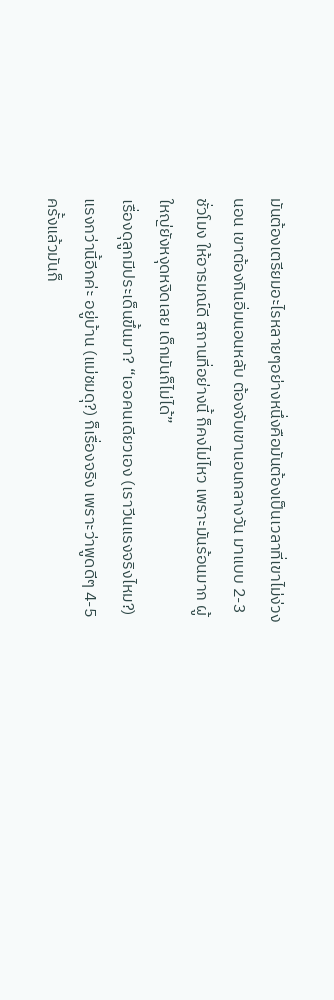มันต้องเตรียมอะไรหลายๆอย่างหนึ่งคือมันต้องเป็นเวลาที่เขาไม่ง่วงนอน เขาต้องกินอิ่มนอนหลับ ต้องจับเขานอนกลางวัน มาแบบ 2-3 ชั่วโมง ให้อารมณ์ดี สถานที่อย่างนี้ ก็คงไม่ไหว เพราะมันร้อนมาก ผู้ใหญ่ยังหงุดหงิดเลย เด็กมันก็ไม่ได้”
เรื่องดุลูกมีประเด็นขึ้นมา? “เออคนเดียวเอง (เราวีนแรงจริงไหม?) แรงกว่านี้อีกค่ะ อยู่บ้าน (แม่ชมดุ?) ก็เรื่องจริง เพราะว่าพูดดีๆ 4-5 ครั้งแล้วมันก็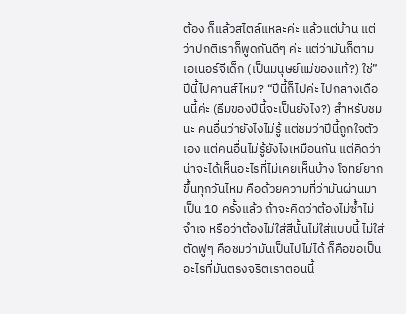ต้อง ก็แล้วสไตล์แหละค่ะ แล้วแต่บ้าน แต่ว่าปกติเราก็พูดกันดีๆ ค่ะ แต่ว่ามันก็ตามเอเนอร์จีเด็ก (เป็นมนุษย์แม่ของแท้?) ใช่”
ปีนี้ไปคานส์ไหม? “ปีนี้ก็ไปค่ะ ไปกลางเดือนนี้ค่ะ (ธีมของปีนี้จะเป็นยังไง?) สําหรับชมนะ คนอื่นว่ายังไงไม่รู้ แต่ชมว่าปีนี้ถูกใจตัวเอง แต่คนอื่นไม่รู้ยังไงเหมือนกัน แต่คิดว่าน่าจะได้เห็นอะไรที่ไม่เคยเห็นบ้าง โจทย์ยากขึ้นทุกวันไหม คือด้วยความที่ว่ามันผ่านมาเป็น 10 ครั้งแล้ว ถ้าจะคิดว่าต้องไม่ซ้ำไม่จําเจ หรือว่าต้องไม่ใส่สีนั้นไม่ใส่แบบนี้ ไม่ใส่ตัดฟูๆ คือชมว่ามันเป็นไปไม่ได้ ก็คือขอเป็นอะไรที่มันตรงจริตเราตอนนี้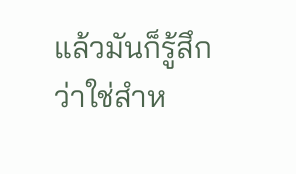แล้วมันก็รู้สึกว่าใช่สําห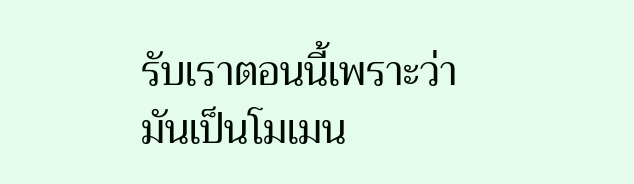รับเราตอนนี้เพราะว่ามันเป็นโมเมน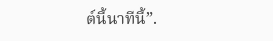ต์นี้นาทีนี้”.